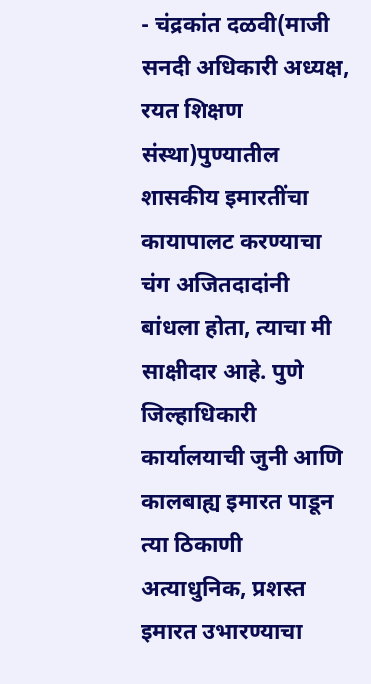- चंद्रकांत दळवी(माजी सनदी अधिकारी अध्यक्ष, रयत शिक्षण संस्था)पुण्यातील शासकीय इमारतींचा कायापालट करण्याचा चंग अजितदादांनी बांधला होता, त्याचा मी साक्षीदार आहे. पुणे जिल्हाधिकारी कार्यालयाची जुनी आणि कालबाह्य इमारत पाडून त्या ठिकाणी अत्याधुनिक, प्रशस्त इमारत उभारण्याचा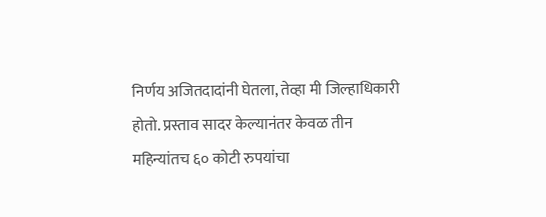निर्णय अजितदादांनी घेतला, तेव्हा मी जिल्हाधिकारी होतो. प्रस्ताव सादर केल्यानंतर केवळ तीन महिन्यांतच ६० कोटी रुपयांचा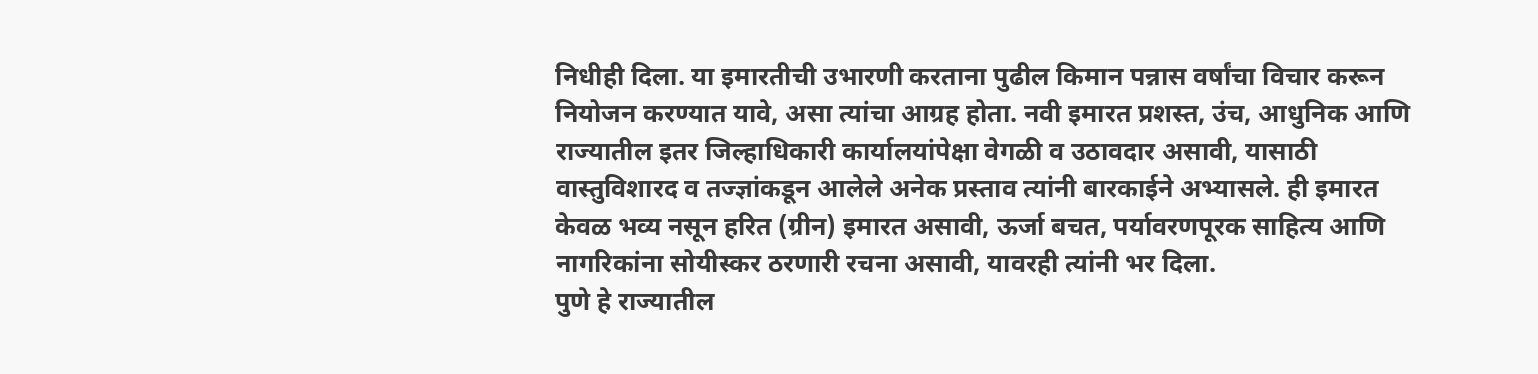निधीही दिला. या इमारतीची उभारणी करताना पुढील किमान पन्नास वर्षांचा विचार करून नियोजन करण्यात यावे, असा त्यांचा आग्रह होता. नवी इमारत प्रशस्त, उंच, आधुनिक आणि राज्यातील इतर जिल्हाधिकारी कार्यालयांपेक्षा वेगळी व उठावदार असावी, यासाठी वास्तुविशारद व तज्ज्ञांकडून आलेले अनेक प्रस्ताव त्यांनी बारकाईने अभ्यासले. ही इमारत केवळ भव्य नसून हरित (ग्रीन) इमारत असावी, ऊर्जा बचत, पर्यावरणपूरक साहित्य आणि नागरिकांना सोयीस्कर ठरणारी रचना असावी, यावरही त्यांनी भर दिला.
पुणे हे राज्यातील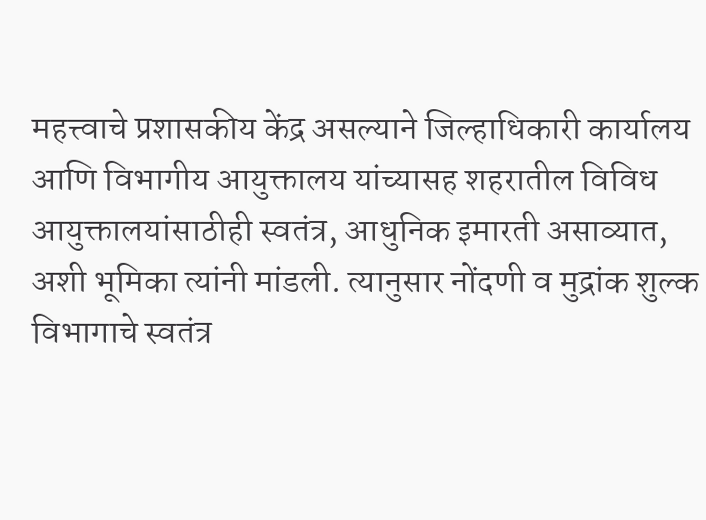महत्त्वाचे प्रशासकीय केंद्र असल्याने जिल्हाधिकारी कार्यालय आणि विभागीय आयुक्तालय यांच्यासह शहरातील विविध आयुक्तालयांसाठीही स्वतंत्र, आधुनिक इमारती असाव्यात, अशी भूमिका त्यांनी मांडली. त्यानुसार नोंदणी व मुद्रांक शुल्क विभागाचे स्वतंत्र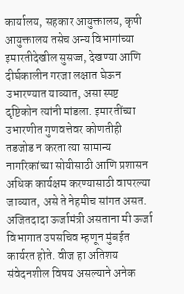कार्यालय, सहकार आयुक्तालय, कृषी आयुक्तालय तसेच अन्य विभागांच्या इमारतीदेखील सुसज्ज, देखण्या आणि दीर्घकालीन गरजा लक्षात घेऊन उभारण्यात याव्यात, असा स्पष्ट दृष्टिकोन त्यांनी मांडला. इमारतींच्या उभारणीत गुणवत्तेवर कोणतीही तडजोड न करता त्या सामान्य नागरिकांच्या सोयीसाठी आणि प्रशासन अधिक कार्यक्षम करण्यासाठी वापरल्या जाव्यात, असे ते नेहमीच सांगत असत.
अजितदादा ऊर्जामंत्री असताना मी ऊर्जा विभागात उपसचिव म्हणून मुंबईत कार्यरत होते. वीज हा अतिशय संवेदनशील विषय असल्याने अनेक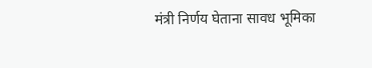मंत्री निर्णय घेताना सावध भूमिका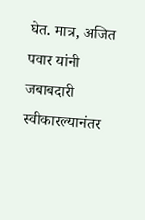घेत. मात्र, अजित पवार यांनी जबाबदारी स्वीकारल्यानंतर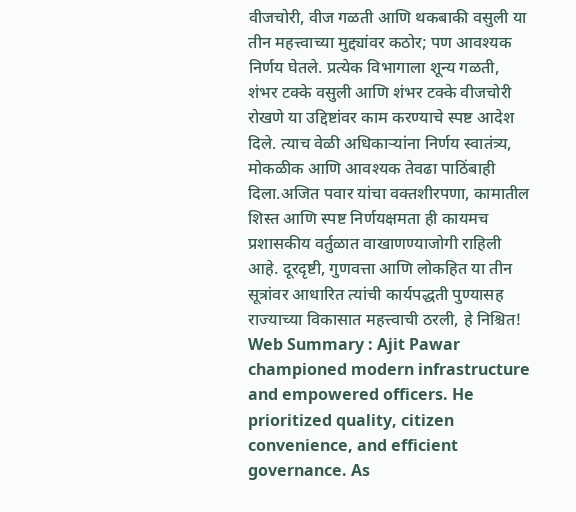वीजचोरी, वीज गळती आणि थकबाकी वसुली या तीन महत्त्वाच्या मुद्द्यांवर कठोर; पण आवश्यक निर्णय घेतले. प्रत्येक विभागाला शून्य गळती, शंभर टक्के वसुली आणि शंभर टक्के वीजचोरी रोखणे या उद्दिष्टांवर काम करण्याचे स्पष्ट आदेश दिले. त्याच वेळी अधिकाऱ्यांना निर्णय स्वातंत्र्य, मोकळीक आणि आवश्यक तेवढा पाठिंबाही दिला.अजित पवार यांचा वक्तशीरपणा, कामातील शिस्त आणि स्पष्ट निर्णयक्षमता ही कायमच प्रशासकीय वर्तुळात वाखाणण्याजोगी राहिली आहे. दूरदृष्टी, गुणवत्ता आणि लोकहित या तीन सूत्रांवर आधारित त्यांची कार्यपद्धती पुण्यासह राज्याच्या विकासात महत्त्वाची ठरली, हे निश्चित!
Web Summary : Ajit Pawar championed modern infrastructure and empowered officers. He prioritized quality, citizen convenience, and efficient governance. As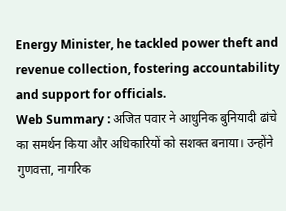Energy Minister, he tackled power theft and revenue collection, fostering accountability and support for officials.
Web Summary : अजित पवार ने आधुनिक बुनियादी ढांचे का समर्थन किया और अधिकारियों को सशक्त बनाया। उन्होंने गुणवत्ता, नागरिक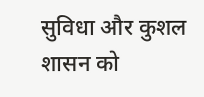सुविधा और कुशल शासन को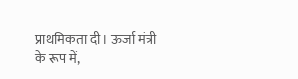प्राथमिकता दी। ऊर्जा मंत्री के रूप में,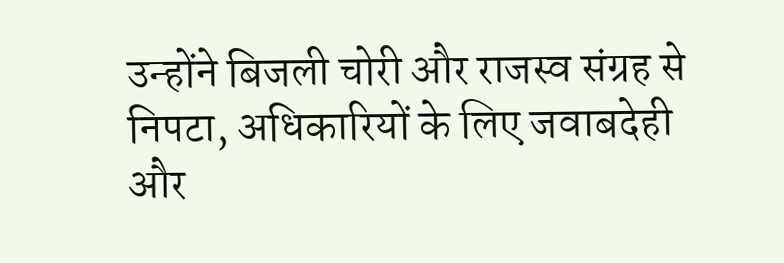उन्होंने बिजली चोरी और राजस्व संग्रह से निपटा, अधिकारियों के लिए जवाबदेही और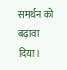समर्थन को बढ़ावा दिया।